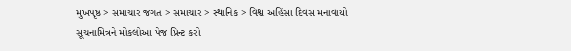મુખપૃષ્ઠ > સમાચાર જગત > સમાચાર > સ્થાનિક > વિશ્વ અહિંસા દિવસ મનાવાયો
સૂચનામિત્રને મોકલોઆ પેજ પ્રિન્ટ કરો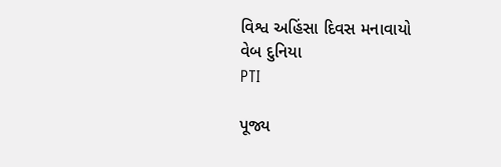વિશ્વ અહિંસા દિવસ મનાવાયો
વેબ દુનિયા
PTI

પૂજ્ય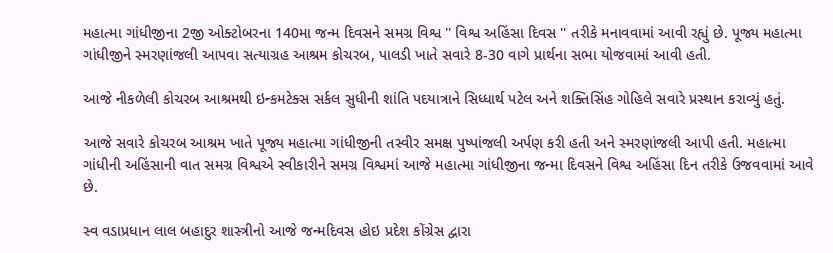મહાત્મા ગાંધીજીના 2જી ઓક્ટોબરના 140મા જન્મ દિવસને સમગ્ર વિશ્વ '' વિશ્વ અહિંસા દિવસ '' તરીકે મનાવવામાં આવી રહ્યું છે. પૂજ્ય મહાત્મા ગાંધીજીને સ્મરણાંજલી આપવા સત્યાગ્રહ આશ્રમ કોચરબ, પાલડી ખાતે સવારે 8-30 વાગે પ્રાર્થના સભા યોજવામાં આવી હતી.

આજે નીકળેલી કોચરબ આશ્રમથી ઇન્કમટેક્સ સર્કલ સુધીની શાંતિ પદયાત્રાને સિધ્ધાર્થ પટેલ અને શક્તિસિંહ ગોહિલે સવારે પ્રસ્થાન કરાવ્યું હતું.

આજે સવારે કોચરબ આશ્રમ ખાતે પૂજ્ય મહાત્મા ગાંધીજીની તસ્વીર સમક્ષ પુષ્પાંજલી અર્પણ કરી હતી અને સ્મરણાંજલી આપી હતી. મહાત્મા ગાંધીની અહિંસાની વાત સમગ્ર વિશ્વએ સ્વીકારીને સમગ્ર વિશ્વમાં આજે મહાત્મા ગાંધીજીના જન્મા દિવસને વિશ્વ અહિંસા દિન તરીકે ઉજવવામાં આવે છે.

સ્વ વડાપ્રધાન લાલ બહાદુર શાસ્ત્રીનો આજે જન્મદિવસ હોઇ પ્રદેશ કોંગ્રેસ દ્વારા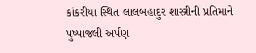કાંકરીયા સ્થિત લાલબહાદુર શાસ્ત્રીની પ્રતિમાને પુષ્પાજલી અર્પણ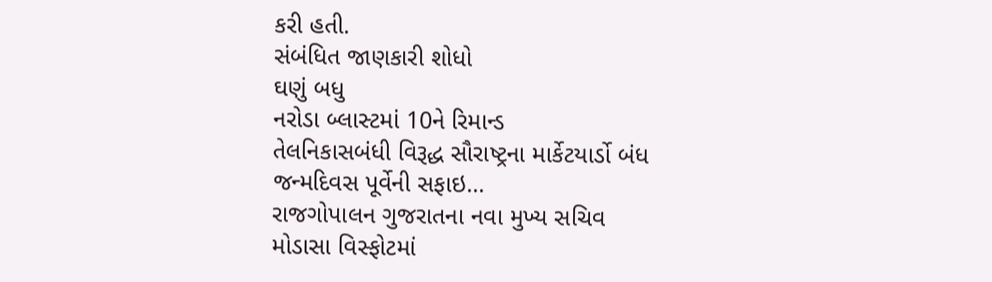કરી હતી.
સંબંધિત જાણકારી શોધો
ઘણું બધુ
નરોડા બ્લાસ્ટમાં 10ને રિમાન્ડ
તેલનિકાસબંધી વિરૂદ્ધ સૌરાષ્ટ્રના માર્કેટયાર્ડો બંધ
જન્મદિવસ પૂર્વેની સફાઇ...
રાજગોપાલન ગુજરાતના નવા મુખ્ય સચિવ
મોડાસા વિસ્ફોટમાં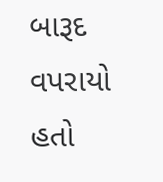બારૂદ વપરાયો હતો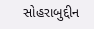સોહરાબુદ્દીન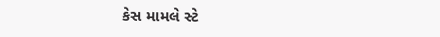કેસ મામલે સ્ટે